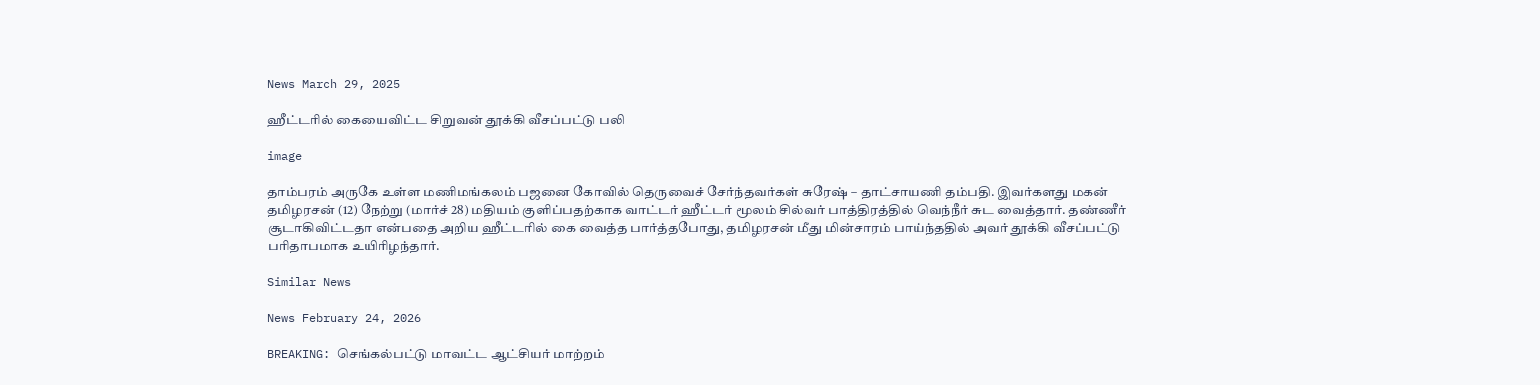News March 29, 2025

ஹீட்டரில் கையைவிட்ட சிறுவன் தூக்கி வீசப்பட்டு பலி

image

தாம்பரம் அருகே உள்ள மணிமங்கலம் பஜனை கோவில் தெருவைச் சேர்ந்தவர்கள் சுரேஷ் – தாட்சாயணி தம்பதி. இவர்களது மகன் தமிழரசன் (12) நேற்று (மார்ச் 28) மதியம் குளிப்பதற்காக வாட்டர் ஹீட்டர் மூலம் சில்வர் பாத்திரத்தில் வெந்நீர் சுட வைத்தார். தண்ணீர் சூடாகிவிட்டதா என்பதை அறிய ஹீட்டரில் கை வைத்த பார்த்தபோது, தமிழரசன் மீது மின்சாரம் பாய்ந்ததில் அவர் தூக்கி வீசப்பட்டு பரிதாபமாக உயிரிழந்தார்.

Similar News

News February 24, 2026

BREAKING: செங்கல்பட்டு மாவட்ட ஆட்சியர் மாற்றம்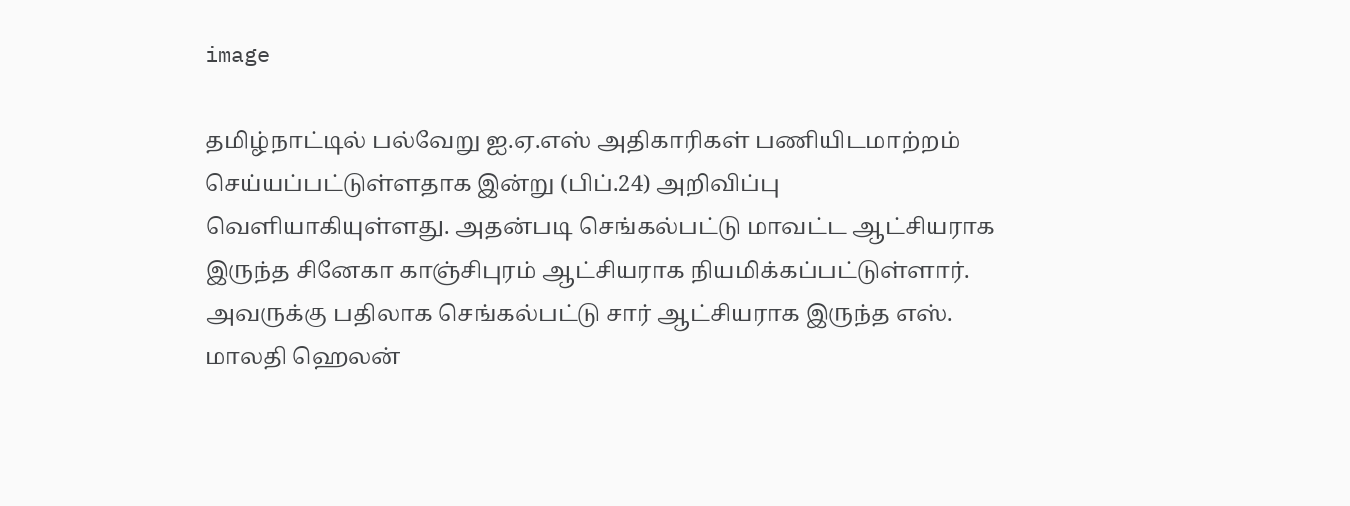image

தமிழ்நாட்டில் பல்வேறு ஐ.ஏ.எஸ் அதிகாரிகள் பணியிடமாற்றம் செய்யப்பட்டுள்ளதாக இன்று (பிப்.24) அறிவிப்பு வெளியாகியுள்ளது. அதன்படி செங்கல்பட்டு மாவட்ட ஆட்சியராக இருந்த சினேகா காஞ்சிபுரம் ஆட்சியராக நியமிக்கப்பட்டுள்ளார். அவருக்கு பதிலாக செங்கல்பட்டு சார் ஆட்சியராக இருந்த எஸ். மாலதி ஹெலன்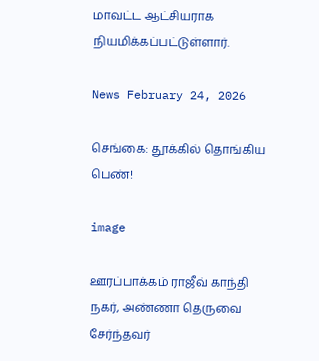மாவட்ட ஆட்சியராக நியமிக்கப்பட்டுள்ளார்.

News February 24, 2026

செங்கை: தூக்கில் தொங்கிய பெண்!

image

ஊரப்பாக்கம் ராஜீவ் காந்தி நகர், அண்ணா தெருவை சேர்ந்தவர்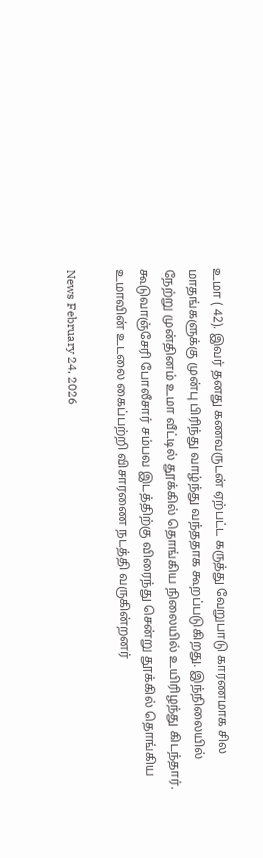உமா ( 42). இவர் தனது கணவருடன் ஏற்பட்ட கருத்து வேறுபாடு காரணமாக சில மாதங்களுக்கு முன்பு பிரிந்து வாழ்ந்து வந்ததாக கூறப்படுகிறது. இந்நிலையில் நேற்று முன்தினம் உமா வீட்டில் தூக்கில் தொங்கிய நிலையில் உயிரிழந்து கிடந்தார். கூடுவாஞ்சேரி போலீசார் சம்பவ இடத்திற்கு விரைந்து சென்று தூக்கில் தொங்கிய உமாவின் உடலை கைப்பற்றி விசாரணை நடத்தி வருகின்றனர்

News February 24, 2026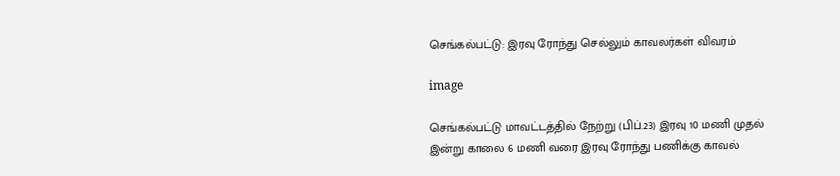செங்கல்பட்டு: இரவு ரோந்து செல்லும் காவலர்கள் விவரம்

image

செங்கல்பட்டு மாவட்டத்தில் நேற்று (பிப்.23) இரவு 10 மணி முதல் இன்று காலை 6 மணி வரை இரவு ரோந்து பணிக்கு காவல்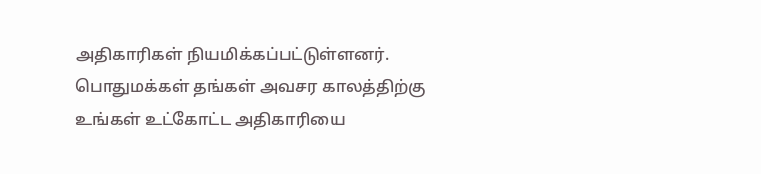அதிகாரிகள் நியமிக்கப்பட்டுள்ளனர். பொதுமக்கள் தங்கள் அவசர காலத்திற்கு உங்கள் உட்கோட்ட அதிகாரியை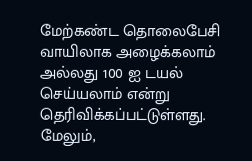மேற்கண்ட தொலைபேசி வாயிலாக அழைக்கலாம் அல்லது 100 ஐ டயல் செய்யலாம் என்று தெரிவிக்கப்பட்டுள்ளது. மேலும்,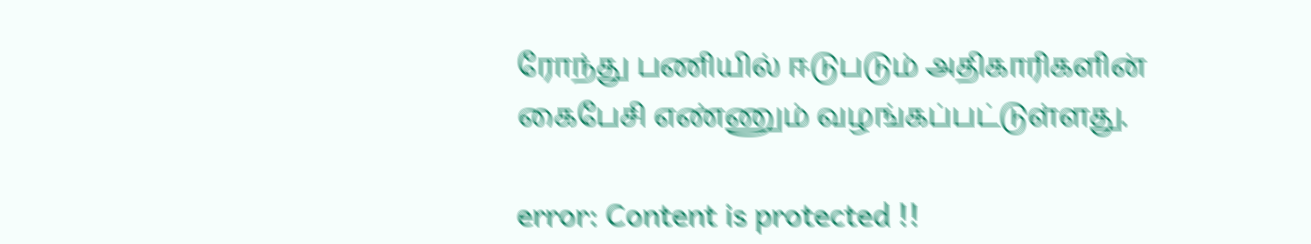ரோந்து பணியில் ஈடுபடும் அதிகாரிகளின் கைபேசி எண்ணும் வழங்கப்பட்டுள்ளது.

error: Content is protected !!